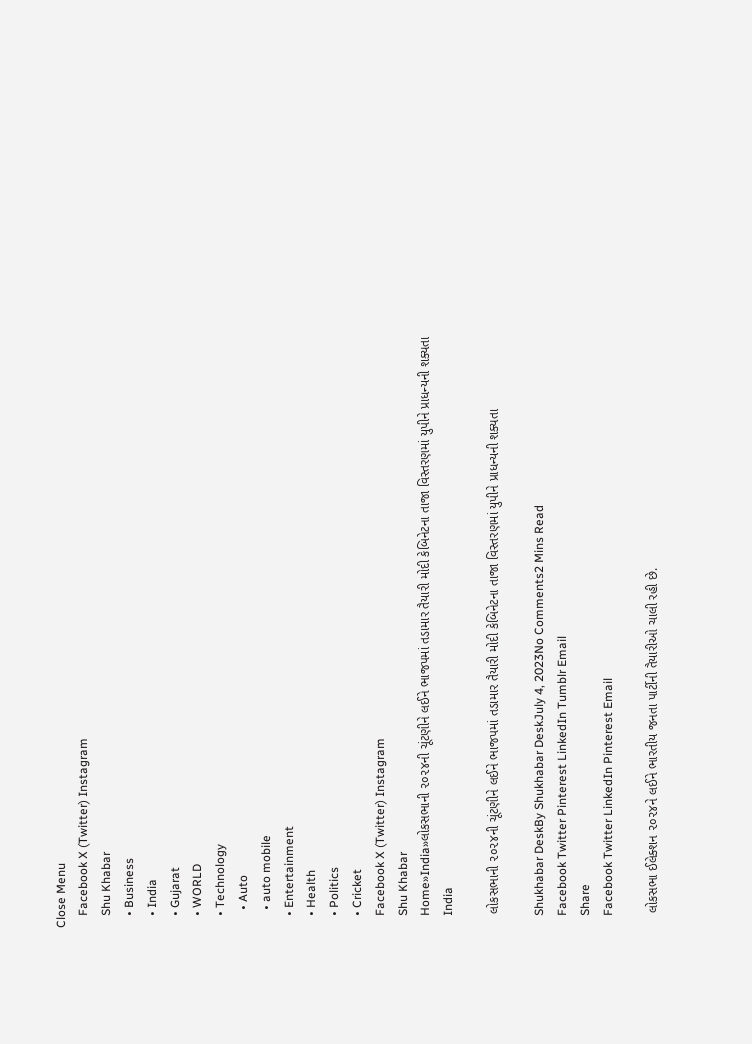Close Menu
    Facebook X (Twitter) Instagram
    Shu Khabar
    • Business
    • India
    • Gujarat
    • WORLD
    • Technology
      • Auto
      • auto mobile
    • Entertainment
    • Health
    • Politics
    • Cricket
    Facebook X (Twitter) Instagram
    Shu Khabar
    Home»India»લોકસભાની ૨૦૨૪ની ચૂંટણીને લઈને ભાજપમાં તડામાર તૈયારી મોદી કેબિનેટના તાજા વિસ્તરણમાં યુપીને પ્રાધન્યની શક્યતા
    India

    લોકસભાની ૨૦૨૪ની ચૂંટણીને લઈને ભાજપમાં તડામાર તૈયારી મોદી કેબિનેટના તાજા વિસ્તરણમાં યુપીને પ્રાધન્યની શક્યતા

    Shukhabar DeskBy Shukhabar DeskJuly 4, 2023No Comments2 Mins Read
    Facebook Twitter Pinterest LinkedIn Tumblr Email
    Share
    Facebook Twitter LinkedIn Pinterest Email

    લોકસભા ઈલેક્શન ૨૦૨૪ને લઈને ભારતીય જનતા પાર્ટીની તૈયારીઓ ચાલી રહી છે.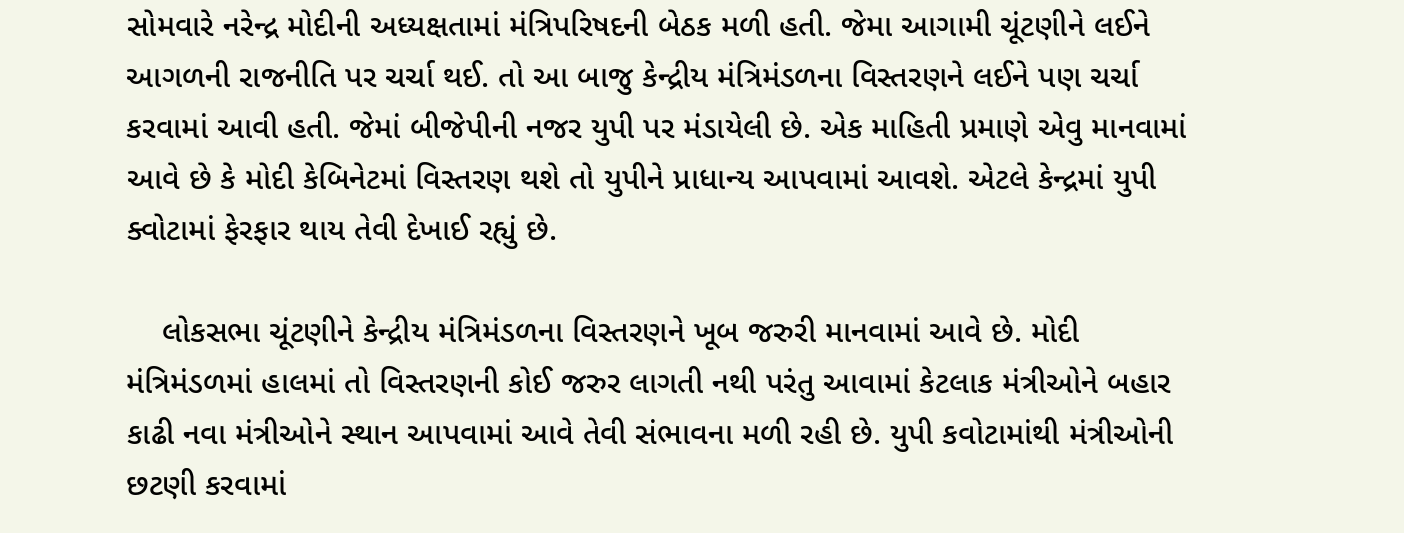સોમવારે નરેન્દ્ર મોદીની અધ્યક્ષતામાં મંત્રિપરિષદની બેઠક મળી હતી. જેમા આગામી ચૂંટણીને લઈને આગળની રાજનીતિ પર ચર્ચા થઈ. તો આ બાજુ કેન્દ્રીય મંત્રિમંડળના વિસ્તરણને લઈને પણ ચર્ચા કરવામાં આવી હતી. જેમાં બીજેપીની નજર યુપી પર મંડાયેલી છે. એક માહિતી પ્રમાણે એવુ માનવામાં આવે છે કે મોદી કેબિનેટમાં વિસ્તરણ થશે તો યુપીને પ્રાધાન્ય આપવામાં આવશે. એટલે કેન્દ્રમાં યુપી ક્વોટામાં ફેરફાર થાય તેવી દેખાઈ રહ્યું છે.

    લોકસભા ચૂંટણીને કેન્દ્રીય મંત્રિમંડળના વિસ્તરણને ખૂબ જરુરી માનવામાં આવે છે. મોદી મંત્રિમંડળમાં હાલમાં તો વિસ્તરણની કોઈ જરુર લાગતી નથી પરંતુ આવામાં કેટલાક મંત્રીઓને બહાર કાઢી નવા મંત્રીઓને સ્થાન આપવામાં આવે તેવી સંભાવના મળી રહી છે. યુપી કવોટામાંથી મંત્રીઓની છટણી કરવામાં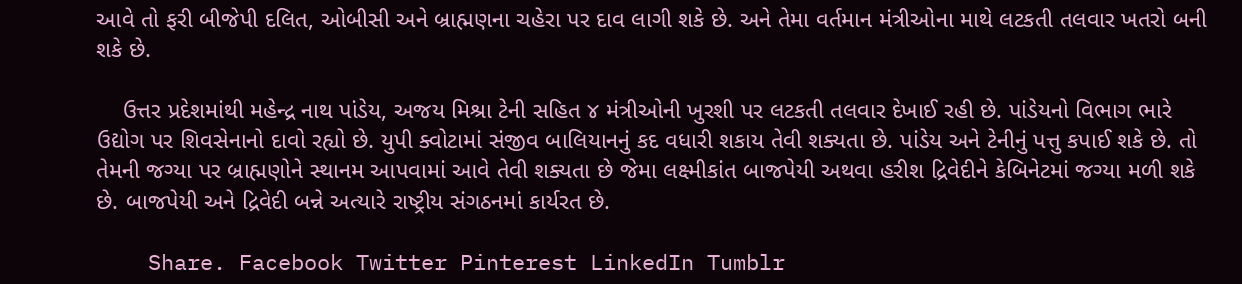આવે તો ફરી બીજેપી દલિત, ઓબીસી અને બ્રાહ્મણના ચહેરા પર દાવ લાગી શકે છે. અને તેમા વર્તમાન મંત્રીઓના માથે લટકતી તલવાર ખતરો બની શકે છે.

    ઉત્તર પ્રદેશમાંથી મહેન્દ્ર નાથ પાંડેય, અજય મિશ્રા ટેની સહિત ૪ મંત્રીઓની ખુરશી પર લટકતી તલવાર દેખાઈ રહી છે. પાંડેયનો વિભાગ ભારે ઉદ્યોગ પર શિવસેનાનો દાવો રહ્યો છે. યુપી ક્વોટામાં સંજીવ બાલિયાનનું કદ વધારી શકાય તેવી શક્યતા છે. પાંડેય અને ટેનીનું પત્તુ કપાઈ શકે છે. તો તેમની જગ્યા પર બ્રાહ્મણોને સ્થાનમ આપવામાં આવે તેવી શક્યતા છે જેમા લક્ષ્મીકાંત બાજપેયી અથવા હરીશ દ્રિવેદીને કેબિનેટમાં જગ્યા મળી શકે છે. બાજપેયી અને દ્રિવેદી બન્ને અત્યારે રાષ્ટ્રીય સંગઠનમાં કાર્યરત છે.

    Share. Facebook Twitter Pinterest LinkedIn Tumblr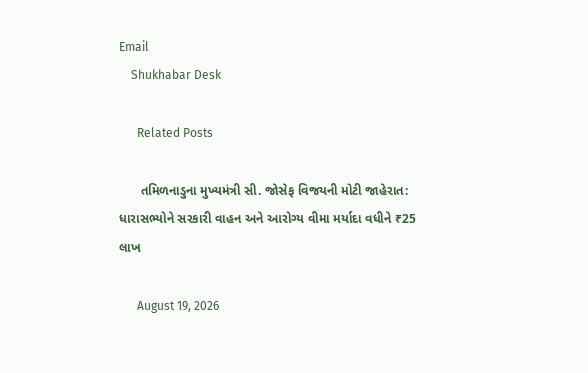Email
    Shukhabar Desk

      Related Posts

      તમિળનાડુના મુખ્યમંત્રી સી. જોસેફ વિજયની મોટી જાહેરાત: ધારાસભ્યોને સરકારી વાહન અને આરોગ્ય વીમા મર્યાદા વધીને ₹25 લાખ

      August 19, 2026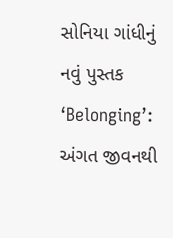સોનિયા ગાંધીનું નવું પુસ્તક ‘Belonging’: અંગત જીવનથી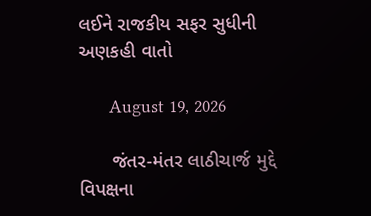લઈને રાજકીય સફર સુધીની અણકહી વાતો

      August 19, 2026

      જંતર-મંતર લાઠીચાર્જ મુદ્દે વિપક્ષના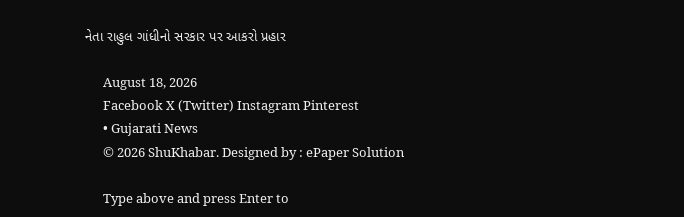નેતા રાહુલ ગાંધીનો સરકાર પર આકરો પ્રહાર

      August 18, 2026
      Facebook X (Twitter) Instagram Pinterest
      • Gujarati News
      © 2026 ShuKhabar. Designed by : ePaper Solution

      Type above and press Enter to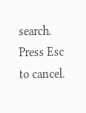search. Press Esc to cancel.